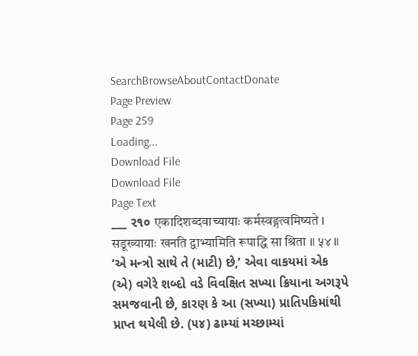SearchBrowseAboutContactDonate
Page Preview
Page 259
Loading...
Download File
Download File
Page Text
___ ૨૧૦ एकादिशब्दवाच्यायाः कर्मस्वङ्गत्वमिष्यते । सडूख्यायाः खनति द्वाभ्यामिति रूपाद्धि सा श्रिता ॥ ५४ ॥ ‘એ મન્ત્રો સાથે તે (માટી) છે,’ એવા વાકયમાં એક (એ) વગેરે શબ્દો વડે વિવક્ષિત સખ્યા ક્રિયાના અગરૂપે સમજવાની છે, કારણ કે આ (સખ્યા) પ્રાતિપકિમાંથી પ્રાપ્ત થયેલી છે. (૫૪) ઢામ્યાં મચ્છામ્યાં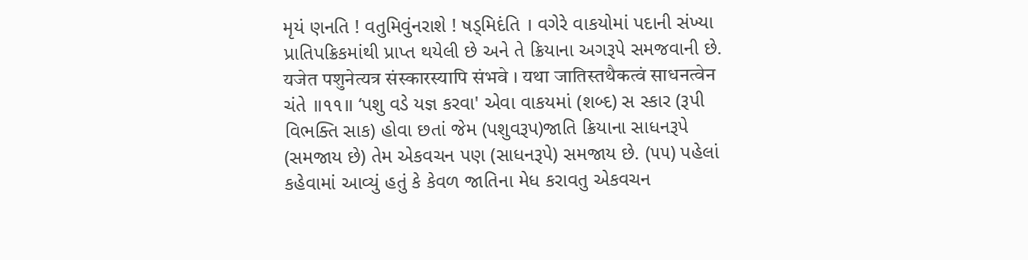મૃયં ણનતિ ! વતુમિવુંનરાશે ! ષડ્મિદંતિ । વગેરે વાકયોમાં પદાની સંખ્યા પ્રાતિપક્રિકમાંથી પ્રાપ્ત થયેલી છે અને તે ક્રિયાના અગરૂપે સમજવાની છે. यजेत पशुनेत्यत्र संस्कारस्यापि संभवे । यथा जातिस्तथैकत्वं साधनत्वेन ચંતે ॥૧૧॥ ‘પશુ વડે યજ્ઞ કરવા' એવા વાકયમાં (શબ્દ) સ સ્કાર (રૂપી વિભક્તિ સાક) હોવા છતાં જેમ (પશુવરૂપ)જાતિ ક્રિયાના સાધનરૂપે (સમજાય છે) તેમ એકવચન પણ (સાધનરૂપે) સમજાય છે. (૫૫) પહેલાં કહેવામાં આવ્યું હતું કે કેવળ જાતિના મેધ કરાવતુ એકવચન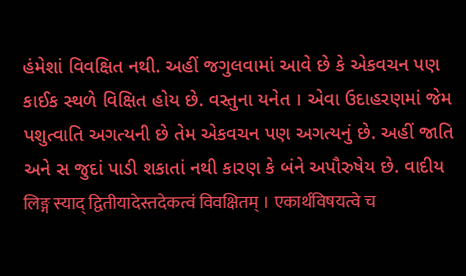હંમેશાં વિવક્ષિત નથી. અહીં જગુલવામાં આવે છે કે એકવચન પણ કાઈક સ્થળે વિક્ષિત હોય છે. વસ્તુના યનેત । એવા ઉદાહરણમાં જેમ પશુત્વાતિ અગત્યની છે તેમ એકવચન પણ અગત્યનું છે. અહીં જાતિ અને સ જુદાં પાડી શકાતાં નથી કારણ કે બંને અપૌરુષેય છે. વાદીય लिङ्ग स्याद् द्वितीयादेस्तदेकत्वं विवक्षितम् । एकार्थविषयत्वे च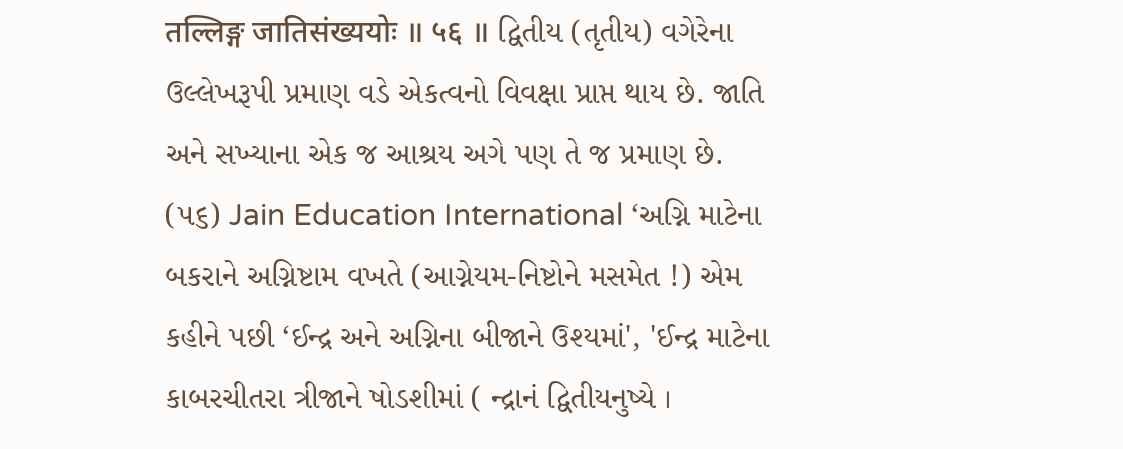तल्लिङ्ग जातिसंख्ययोः ॥ ५६ ॥ દ્વિતીય (તૃતીય) વગેરેના ઉલ્લેખરૂપી પ્રમાણ વડે એકત્વનો વિવક્ષા પ્રાપ્ત થાય છે. જાતિ અને સખ્યાના એક જ આશ્રય અગે પણ તે જ પ્રમાણ છે. (૫૬) Jain Education International ‘અગ્નિ માટેના બકરાને અગ્નિષ્ટામ વખતે (આગ્નેયમ-નિષ્ટોને મસમેત !) એમ કહીને પછી ‘ઈન્દ્ર અને અગ્નિના બીજાને ઉશ્યમાં', 'ઈન્દ્ર માટેના કાબરચીતરા ત્રીજાને ષોડશીમાં ( ન્દ્રાનં દ્વિતીયનુષ્યે ।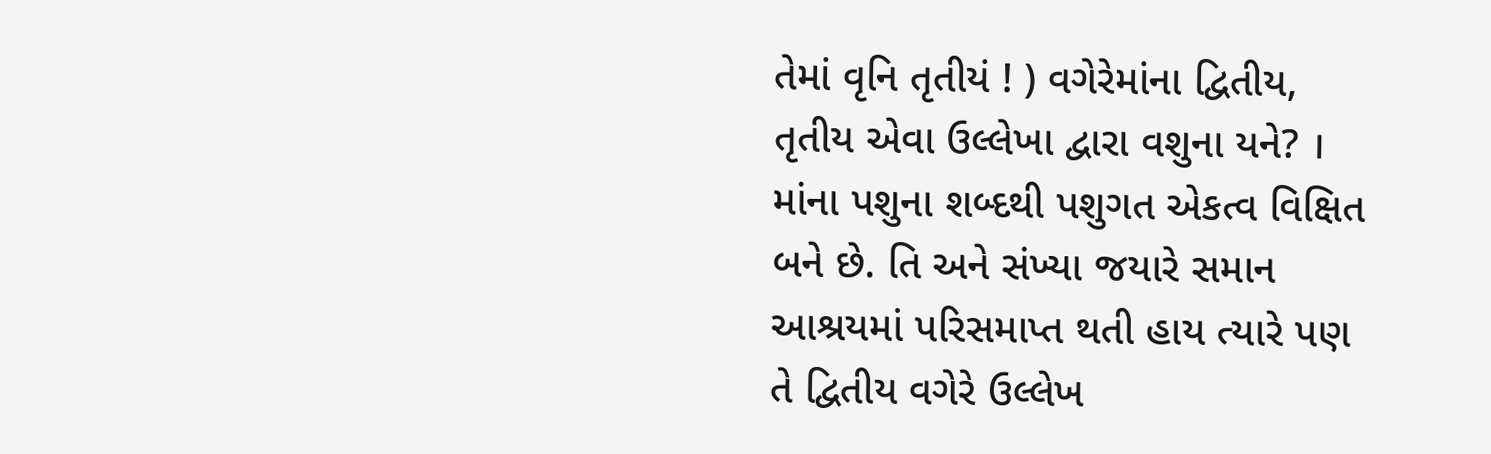તેમાં વૃનિ તૃતીયં ! ) વગેરેમાંના દ્વિતીય, તૃતીય એવા ઉલ્લેખા દ્વારા વશુના યને? । માંના પશુના શબ્દથી પશુગત એકત્વ વિક્ષિત બને છે. તિ અને સંખ્યા જયારે સમાન આશ્રયમાં પરિસમાપ્ત થતી હાય ત્યારે પણ તે દ્વિતીય વગેરે ઉલ્લેખ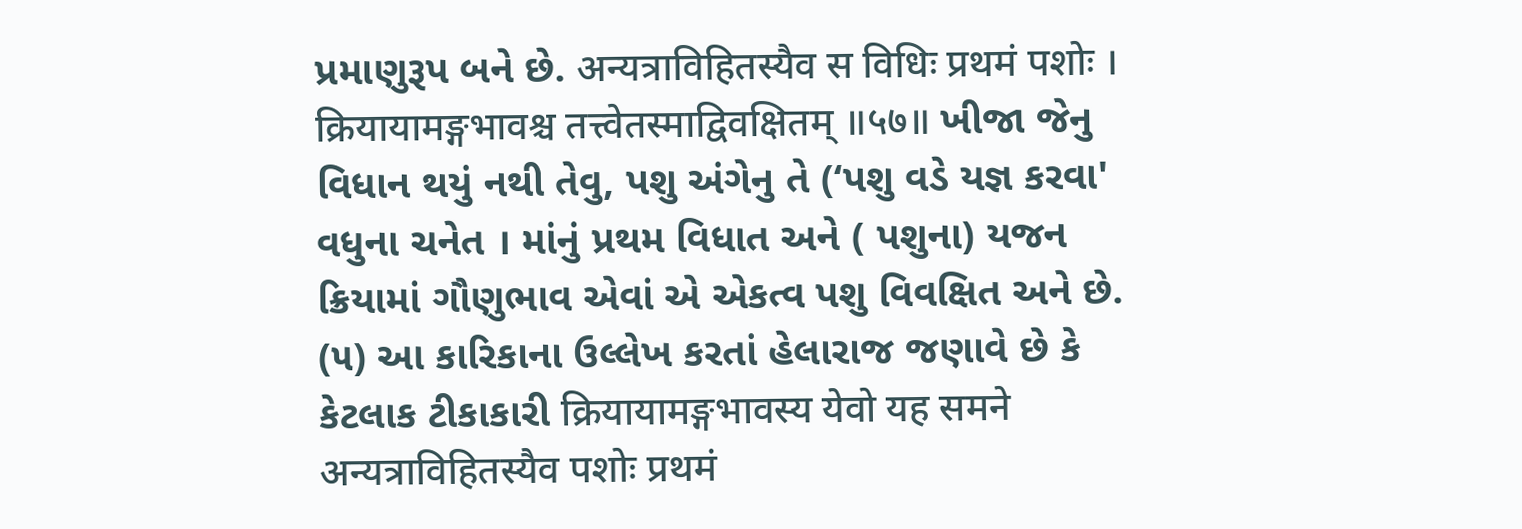પ્રમાણુરૂપ બને છે. अन्यत्राविहितस्यैव स विधिः प्रथमं पशोः । क्रियायामङ्गभावश्च तत्त्वेतस्माद्विवक्षितम् ॥५७॥ ખીજા જેનુ વિધાન થયું નથી તેવુ, પશુ અંગેનુ તે (‘પશુ વડે યજ્ઞ કરવા' વધુના ચનેત । માંનું પ્રથમ વિધાત અને ( પશુના) યજન ક્રિયામાં ગૌણુભાવ એવાં એ એકત્વ પશુ વિવક્ષિત અને છે. (૫) આ કારિકાના ઉલ્લેખ કરતાં હેલારાજ જણાવે છે કે કેટલાક ટીકાકારી क्रियायामङ्गभावस्य येवो यह समने अन्यत्राविहितस्यैव पशोः प्रथमं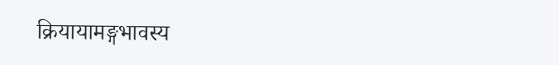क्रियायामङ्गभावस्य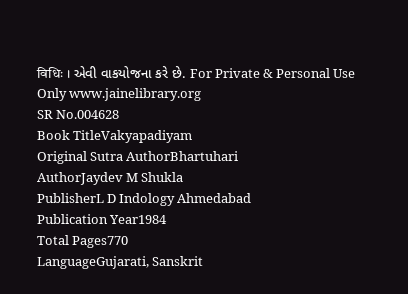विधिः । એવી વાકયોજના કરે છે. For Private & Personal Use Only www.jainelibrary.org
SR No.004628
Book TitleVakyapadiyam
Original Sutra AuthorBhartuhari
AuthorJaydev M Shukla
PublisherL D Indology Ahmedabad
Publication Year1984
Total Pages770
LanguageGujarati, Sanskrit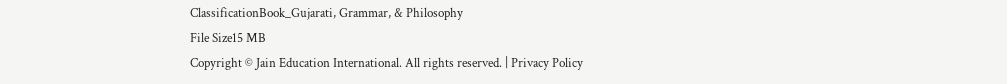ClassificationBook_Gujarati, Grammar, & Philosophy
File Size15 MB
Copyright © Jain Education International. All rights reserved. | Privacy Policy